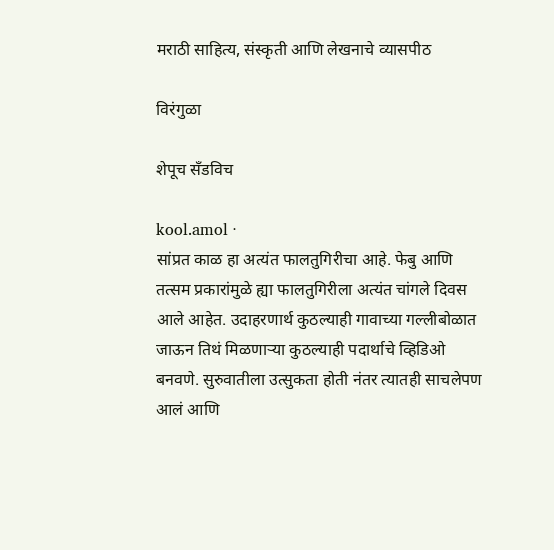मराठी साहित्य, संस्कृती आणि लेखनाचे व्यासपीठ

विरंगुळा

शेपूच सँडविच

kool.amol ·
सांप्रत काळ हा अत्यंत फालतुगिरीचा आहे. फेबु आणि तत्सम प्रकारांमुळे ह्या फालतुगिरीला अत्यंत चांगले दिवस आले आहेत. उदाहरणार्थ कुठल्याही गावाच्या गल्लीबोळात जाऊन तिथं मिळणाऱ्या कुठल्याही पदार्थाचे व्हिडिओ बनवणे. सुरुवातीला उत्सुकता होती नंतर त्यातही साचलेपण आलं आणि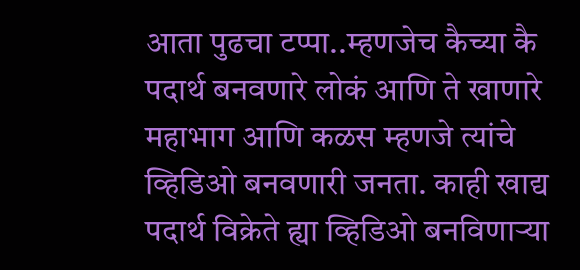आता पुढचा टप्पा..म्हणजेच कैच्या कै पदार्थ बनवणारे लोकं आणि ते खाणारे महाभाग आणि कळस म्हणजे त्यांचे व्हिडिओ बनवणारी जनता. काही खाद्य पदार्थ विक्रेते ह्या व्हिडिओ बनविणाऱ्या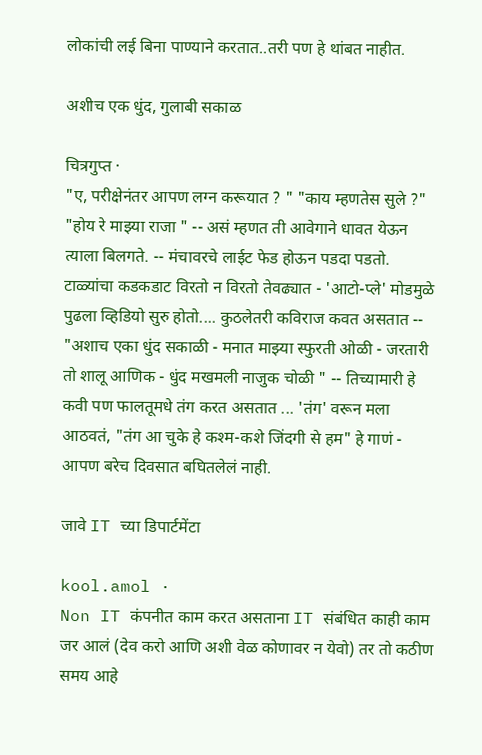लोकांची लई बिना पाण्याने करतात..तरी पण हे थांबत नाहीत.

अशीच एक धुंद, गुलाबी सकाळ

चित्रगुप्त ·
"ए, परीक्षेनंतर आपण लग्न करूयात ? " "काय म्हणतेस सुले ?" "होय रे माझ्या राजा " -- असं म्हणत ती आवेगाने धावत येऊन त्याला बिलगते. -- मंचावरचे लाईट फेड होऊन पडदा पडतो. टाळ्यांचा कडकडाट विरतो न विरतो तेवढ्यात - 'आटो-प्ले' मोडमुळे पुढला व्हिडियो सुरु होतो.... कुठलेतरी कविराज कवत असतात -- "अशाच एका धुंद सकाळी - मनात माझ्या स्फुरती ओळी - जरतारी तो शालू आणिक - धुंद मखमली नाजुक चोळी " -- तिच्यामारी हे कवी पण फालतूमधे तंग करत असतात ... 'तंग' वरून मला आठवतं, "तंग आ चुके हे कश्म-कशे जिंदगी से हम" हे गाणं - आपण बरेच दिवसात बघितलेलं नाही.

जावे IT च्या डिपार्टमेंटा

kool.amol ·
Non IT कंपनीत काम करत असताना IT संबंधित काही काम जर आलं (देव करो आणि अशी वेळ कोणावर न येवो) तर तो कठीण समय आहे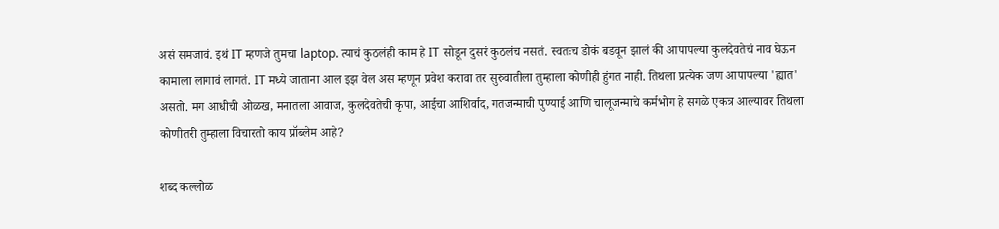असं समजावं. इथं IT म्हणजे तुमचा laptop. त्याचं कुठलंही काम हे IT सोडून दुसरं कुठलंच नसतं. स्वतःच डोकं बडवून झालं की आपापल्या कुलदेवतेचं नाव घेऊन कामाला लागावं लागतं. IT मध्ये जाताना आल इझ वेल अस म्हणून प्रवेश करावा तर सुरुवातीला तुम्हाला कोणीही हुंगत नाही. तिथला प्रत्येक जण आपापल्या 'ह्यात' असतो. मग आधीची ओळख, मनातला आवाज, कुलदेवतेची कृपा, आईचा आशिर्वाद, गतजन्माची पुण्याई आणि चालूजन्माचे कर्मभोग हे सगळे एकत्र आल्यावर तिथला कोणीतरी तुम्हाला विचारतो काय प्रॉब्लेम आहे?

शब्द कल्लोळ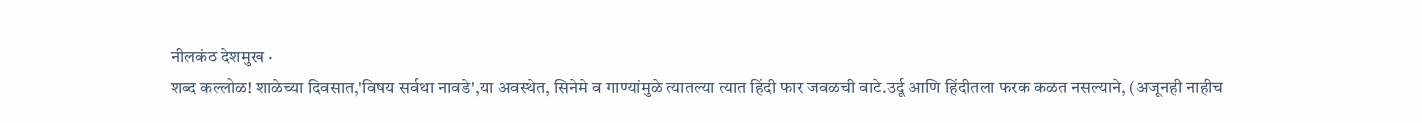नीलकंठ देशमुख ·
शब्द कल्लोळ! शाळेच्या दिवसात,'विषय सर्वथा नावडे',या अवस्थेत, सिनेमे व गाण्यांमुळे त्यातल्या त्यात हिंदी फार जवळची वाटे.उर्दू आणि हिंदीतला फरक कळत नसल्याने, (अजूनही नाहीच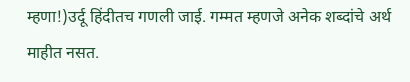म्हणा!)उर्दू हिंदीतच गणली जाई. गम्मत म्हणजे अनेक शब्दांचे अर्थ माहीत नसत.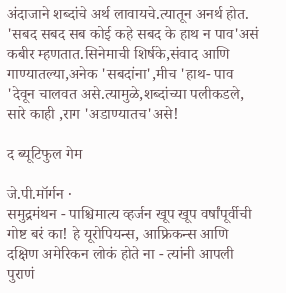अंदाजाने शब्दांचे अर्थ लावायचे.त्यातून अनर्थ होत.      'सबद सबद सब कोई कहे सबद के हाथ न पाव'असं कबीर म्हणतात.सिनेमाची शिर्षके,संवाद आणि गाण्यातल्या,अनेक 'सबदांना',मीच 'हाथ- पाव 'देवून चालवत असे.त्यामुळे,शब्दांच्या पलीकडले, सारे काही ,राग 'अडाण्यातच'असे!

द ब्यूटिफुल गेम

जे.पी.मॉर्गन ·
समुद्रमंथन - पाश्चिमात्य व्हर्जन खूप खूप वर्षांपूर्वीची गोष्ट बरं का! हे यूरोपियन्स, आफ्रिकन्स आणि दक्षिण अमेरिकन लोकं होते ना - त्यांनी आपली पुराणं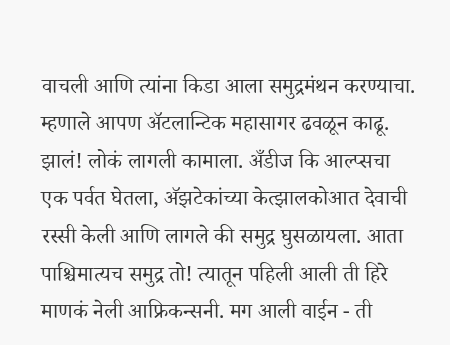वाचली आणि त्यांना किडा आला समुद्रमंथन करण्याचा. म्हणाले आपण अ‍ॅटलान्टिक महासागर ढवळून काढू. झालं! लोकं लागली कामाला. अँडीज कि आल्प्सचा एक पर्वत घेतला, अ‍ॅझटेकांच्या केत्झालकोआत देवाची रस्सी केली आणि लागले की समुद्र घुसळायला. आता पाश्चिमात्यच समुद्र तो! त्यातून पहिली आली ती हिरे माणकं नेली आफ्रिकन्सनी. मग आली वाईन - ती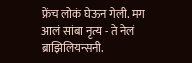फ्रेंच लोकं घेऊन गेली. मग आलं सांबा नृत्य - ते नेलं ब्राझिलियन्सनी.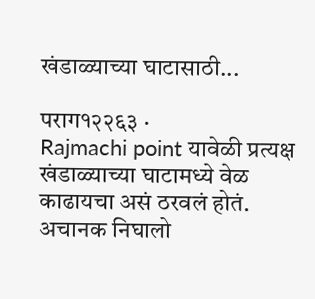खंडाळ्याच्या घाटासाठी...

पराग१२२६३ ·
Rajmachi point यावेळी प्रत्यक्ष खंडाळ्याच्या घाटामध्ये वेळ काढायचा असं ठरवलं होतं. अचानक निघालो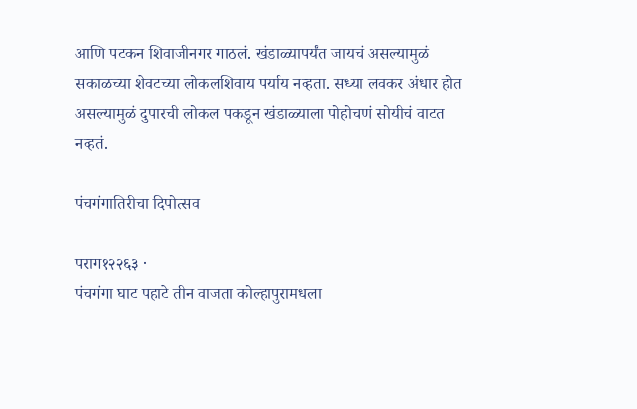आणि पटकन शिवाजीनगर गाठलं. खंडाळ्यापर्यंत जायचं असल्यामुळं सकाळच्या शेवटच्या लोकलशिवाय पर्याय नव्हता. सध्या लवकर अंधार होत असल्यामुळं दुपारची लोकल पकडून खंडाळ्याला पोहोचणं सोयीचं वाटत नव्हतं.

पंचगंगातिरीचा दिपोत्सव

पराग१२२६३ ·
पंचगंगा घाट पहाटे तीन वाजता कोल्हापुरामधला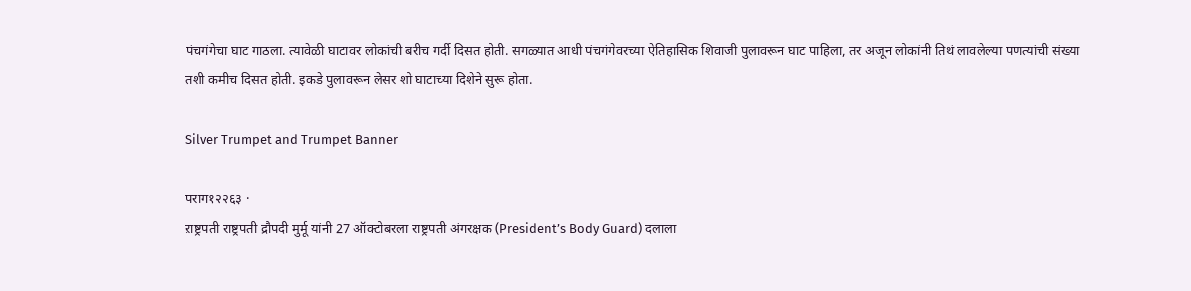पंचगंगेचा घाट गाठला. त्यावेळी घाटावर लोकांची बरीच गर्दी दिसत होती. सगळ्यात आधी पंचगंगेवरच्या ऐतिहासिक शिवाजी पुलावरून घाट पाहिला, तर अजून लोकांनी तिथं लावलेल्या पणत्यांची संख्या तशी कमीच दिसत होती. इकडे पुलावरून लेसर शो घाटाच्या दिशेने सुरू होता.

Silver Trumpet and Trumpet Banner

पराग१२२६३ ·
ऱाष्ट्रपती राष्ट्रपती द्रौपदी मुर्मू यांनी 27 ऑक्टोबरला राष्ट्रपती अंगरक्षक (President’s Body Guard) दलाला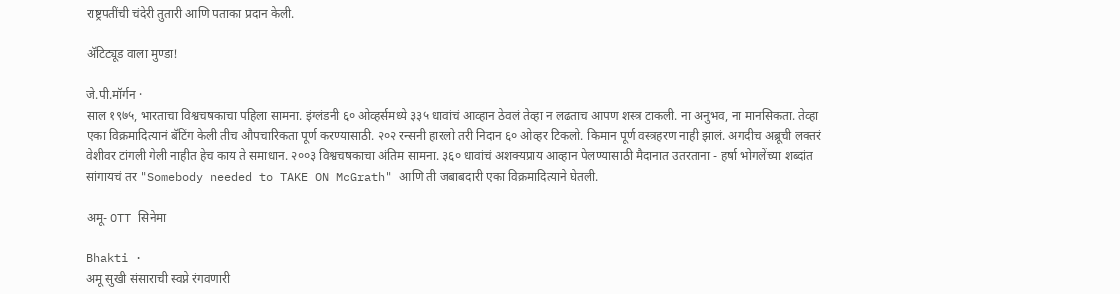राष्ट्रपतींची चंदेरी तुतारी आणि पताका प्रदान केली.

अ‍ॅटिट्यूड वाला मुण्डा!

जे.पी.मॉर्गन ·
साल १९७५, भारताचा विश्वचषकाचा पहिला सामना. इंग्लंडनी ६० ओव्हर्समध्ये ३३५ धावांचं आव्हान ठेवलं तेव्हा न लढताच आपण शस्त्र टाकली. ना अनुभव, ना मानसिकता. तेव्हा एका विक्रमादित्यानं बॅटिंग केली तीच औपचारिकता पूर्ण करण्यासाठी. २०२ रन्सनी हारलो तरी निदान ६० ओव्हर टिकलो. किमान पूर्ण वस्त्रहरण नाही झालं. अगदीच अब्रूची लक्तरं वेशीवर टांगली गेली नाहीत हेच काय ते समाधान. २००३ विश्वचषकाचा अंतिम सामना. ३६० धावांचं अशक्यप्राय आव्हान पेलण्यासाठी मैदानात उतरताना - हर्षा भोगलेंच्या शब्दांत सांगायचं तर "Somebody needed to TAKE ON McGrath" आणि ती जबाबदारी एका विक्रमादित्याने घेतली.

अमू- OTT सिनेमा

Bhakti ·
अमू सुखी संसाराची स्वप्ने रंगवणारी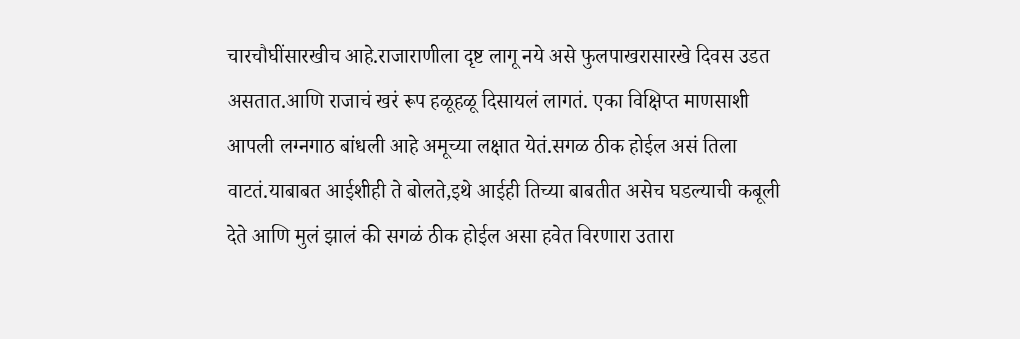चारचौघींसारखीच आहे.राजाराणीला दृष्ट लागू नये असे फुलपाखरासारखे दिवस उडत असतात.आणि राजाचं खरं रूप हळूहळू दिसायलं लागतं. एका विक्षिप्त माणसाशी आपली लग्नगाठ बांधली आहे अमूच्या लक्षात येतं.सगळ‌ ठीक होईल असं तिला वाटतं.याबाबत आईशीही ते बोलते,इथे आईही तिच्या बाबतीत ‌असेच घडल्याची कबूली देते आणि मुलं झालं की सगळं ठीक होईल असा हवेत विरणारा उतारा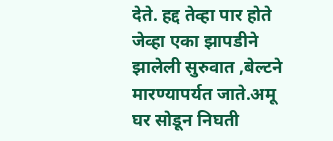देते. हद्द तेव्हा पार होते जेव्हा एका झापडीने झालेली सुरुवात ,बेल्टने मारण्यापर्यत जाते.अमू घर सोडून निघती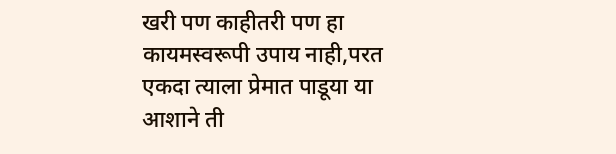खरी पण काहीतरी पण हा कायमस्वरूपी उपाय नाही,परत एकदा त्याला प्रेमात पाडूया या आशाने ती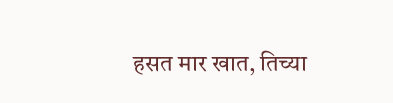हसत मार खात, तिच्या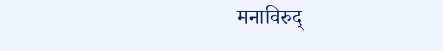मनाविरुद्